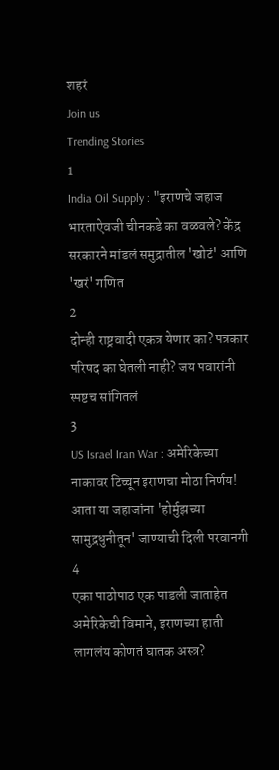शहरं
Join us
Trending Stories
1
India Oil Supply : "इराणचे जहाज भारताऐवजी चीनकडे का वळवले? केंद्र सरकारने मांडलं समुद्रातील 'खोटं' आणि 'खरं' गणित
2
दोन्ही राष्ट्रवादी एकत्र येणार का? पत्रकार परिषद का घेतली नाही? जय पवारांनी स्पष्टच सांगितलं
3
US Israel Iran War : अमेरिकेच्या नाकावर टिच्चून इराणचा मोठा निर्णय! आता या जहाजांना 'होर्मुझच्या सामुद्रधुनीतून' जाण्याची दिली परवानगी
4
एका पाठोपाठ एक पाडली जाताहेत अमेरिकेची विमाने, इराणच्या हाती लागलंय कोणतं घातक अस्त्र?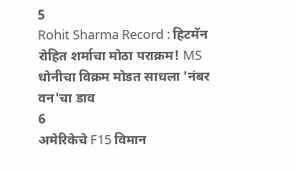5
Rohit Sharma Record : हिटमॅन रोहित शर्माचा मोठा पराक्रम! MS धोनीचा विक्रम मोडत साधला 'नंबर वन'चा डाव
6
अमेरिकेचे F15 विमान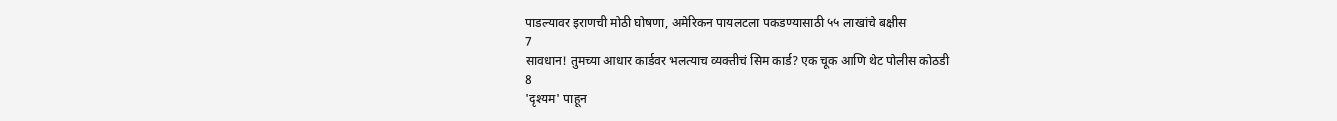पाडल्यावर इराणची मोठी घोषणा, अमेरिकन पायलटला पकडण्यासाठी ५५ लाखांचे बक्षीस
7
सावधान! तुमच्या आधार कार्डवर भलत्याच व्यक्तीचं सिम कार्ड? एक चूक आणि थेट पोलीस कोठडी
8
'दृश्यम' पाहून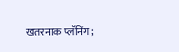खतरनाक प्लॅनिंग;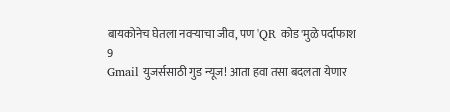बायकोनेच घेतला नवऱ्याचा जीव, पण 'QR कोड'मुळे पर्दाफाश
9
Gmail युजर्ससाठी गुड न्यूज! आता हवा तसा बदलता येणार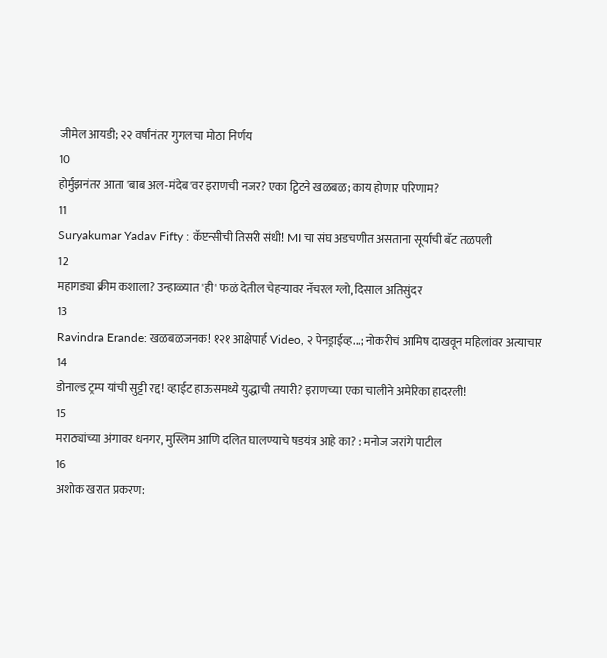जीमेल आयडी; २२ वर्षांनंतर गुगलचा मोठा निर्णय
10
होर्मुझनंतर आता 'बाब अल-मंदेब'वर इराणची नजर? एका ट्विटने खळबळ; काय होणार परिणाम?
11
Suryakumar Yadav Fifty : कॅप्टन्सीची तिसरी संधी! MI चा संघ अडचणीत असताना सूर्याची बॅट तळपली
12
महागड्या क्रीम कशाला? उन्हाळ्यात 'ही' फळं देतील चेहऱ्यावर नॅचरल ग्लो, दिसाल अतिसुंदर
13
Ravindra Erande: खळबळजनक! १२१ आक्षेपार्ह Video, २ पेनड्राईव्ह...; नोकरीचं आमिष दाखवून महिलांवर अत्याचार
14
डोनाल्ड ट्रम्प यांची सुट्टी रद्द! व्हाईट हाऊसमध्ये युद्धाची तयारी? इराणच्या एका चालीने अमेरिका हादरली!
15
मराठ्यांच्या अंगावर धनगर, मुस्लिम आणि दलित घालण्याचे षडयंत्र आहे का? : मनोज जरांगे पाटील
16
अशोक खरात प्रकरण: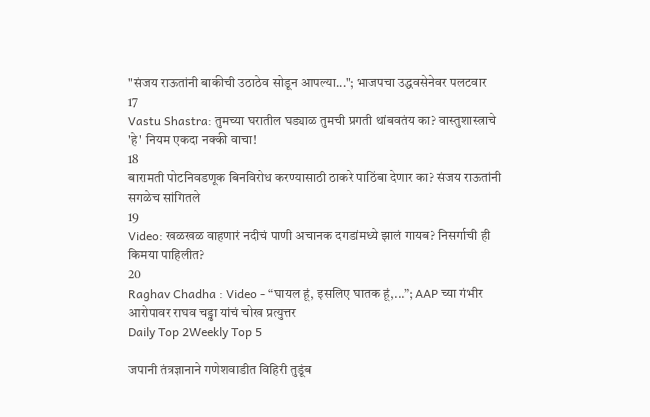"संजय राऊतांनी बाकीची उठाठेव सोडून आपल्या..."; भाजपचा उद्धवसेनेवर पलटवार
17
Vastu Shastra: तुमच्या घरातील घड्याळ तुमची प्रगती थांबवतंय का? वास्तुशास्त्राचे 'हे' नियम एकदा नक्की वाचा!
18
बारामती पोटनिवडणूक बिनविरोध करण्यासाठी ठाकरे पाठिंबा देणार का? संजय राऊतांनी सगळेच सांगितले
19
Video: खळखळ वाहणारं नदीचं पाणी अचानक दगडांमध्ये झालं गायब? निसर्गाची ही किमया पाहिलीत?
20
Raghav Chadha : Video - “घायल हूं, इसलिए घातक हूं,...”; AAP च्या गंभीर आरोपावर राघव चड्ढा यांचं चोख प्रत्युत्तर
Daily Top 2Weekly Top 5

जपानी तंत्रज्ञानाने गणेशवाडीत विहिरी तुडूंब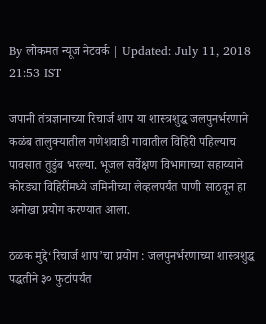By लोकमत न्यूज नेटवर्क | Updated: July 11, 2018 21:53 IST

जपानी तंत्रज्ञानाच्या रिचार्ज शाप या शास्त्रशुद्ध जलपुनर्भरणाने कळंब तालुक्यातील गणेशवाडी गावातील विहिरी पहिल्याच पावसात तुडुंब भरल्या. भूजल सर्वेक्षण विभागाच्या सहाय्याने कोरड्या विहिरींमध्ये जमिनीच्या लेव्हलपर्यंत पाणी साठवून हा अनोखा प्रयोग करण्यात आला.

ठळक मुद्दे‘रिचार्ज शाप’चा प्रयोग : जलपुनर्भरणाच्या शास्त्रशुद्ध पद्धतीने ३० फुटांपर्यंत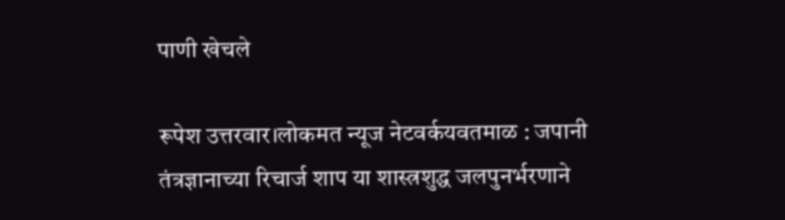पाणी खेचले

रूपेश उत्तरवार।लोकमत न्यूज नेटवर्कयवतमाळ : जपानी तंत्रज्ञानाच्या रिचार्ज शाप या शास्त्रशुद्ध जलपुनर्भरणाने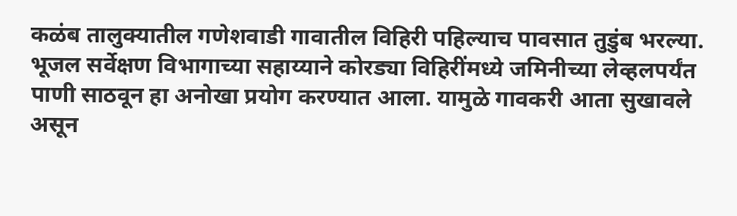कळंब तालुक्यातील गणेशवाडी गावातील विहिरी पहिल्याच पावसात तुडुंब भरल्या. भूजल सर्वेक्षण विभागाच्या सहाय्याने कोरड्या विहिरींमध्ये जमिनीच्या लेव्हलपर्यंत पाणी साठवून हा अनोखा प्रयोग करण्यात आला. यामुळे गावकरी आता सुखावले असून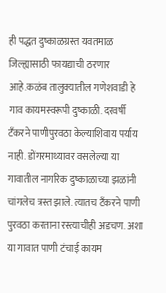ही पद्धत दुष्काळग्रस्त यवतमाळ जिल्ह्यासाठी फायद्याची ठरणार आहे.कळंब तालुक्यातील गणेशवाडी हे गाव कायमस्वरूपी दुष्काळी. दरवर्षी टँकरने पाणीपुरवठा केल्याशिवाय पर्याय नाही. डोंगरमाथ्यावर वसलेल्या या गावातील नागरिक दुष्काळाच्या झळांनी चांगलेच त्रस्त झाले. त्यातच टँकरने पाणी पुरवठा करताना रस्त्याचीही अडचण. अशा या गावात पाणी टंचाई कायम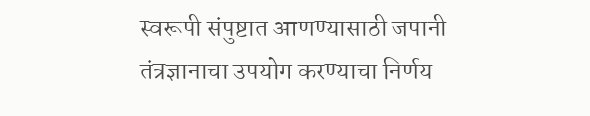स्वरूपी संपुष्टात आणण्यासाठी जपानी तंत्रज्ञानाचा उपयोग करण्याचा निर्णय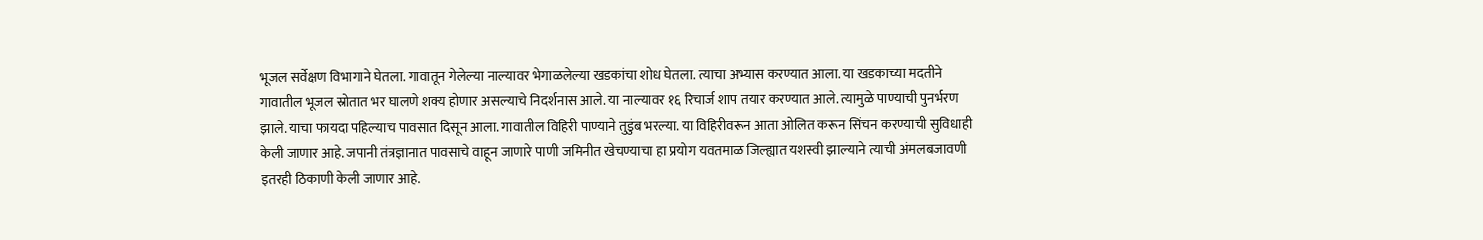भूजल सर्वेक्षण विभागाने घेतला. गावातून गेलेल्या नाल्यावर भेगाळलेल्या खडकांचा शोध घेतला. त्याचा अभ्यास करण्यात आला. या खडकाच्या मदतीने गावातील भूजल स्रोतात भर घालणे शक्य होणार असल्याचे निदर्शनास आले. या नाल्यावर १६ रिचार्ज शाप तयार करण्यात आले. त्यामुळे पाण्याची पुनर्भरण झाले. याचा फायदा पहिल्याच पावसात दिसून आला. गावातील विहिरी पाण्याने तुडुंब भरल्या. या विहिरीवरून आता ओलित करून सिंचन करण्याची सुविधाही केली जाणार आहे. जपानी तंत्रज्ञानात पावसाचे वाहून जाणारे पाणी जमिनीत खेचण्याचा हा प्रयोग यवतमाळ जिल्ह्यात यशस्वी झाल्याने त्याची अंमलबजावणी इतरही ठिकाणी केली जाणार आहे.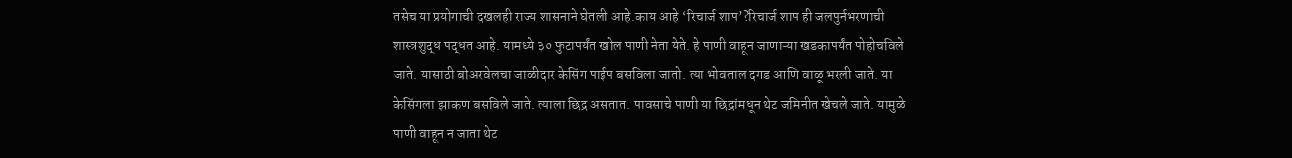तसेच या प्रयोगाची दखलही राज्य शासनाने घेतली आहे.काय आहे ‘रिचार्ज शाप’?रिचार्ज शाप ही जलपुर्नभरणाची शास्त्रशुद्ध पद्धत आहे. यामध्ये ३० फुटापर्यंत खोल पाणी नेता येते. हे पाणी वाहून जाणाऱ्या खडकापर्यंत पोहोचविले जाते. यासाठी बोअरवेलचा जाळीदार केसिंग पाईप बसविला जातो. त्या भोवताल दगड आणि वाळू भरली जाते. या केसिंगला झाकण बसविले जाते. त्याला छिद्र असतात. पावसाचे पाणी या छिद्रांमधून थेट जमिनीत खेचले जाते. यामुळे पाणी वाहून न जाता थेट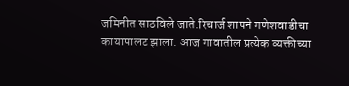जमिनीत साठविले जाते.रिचार्ज शापने गणेशवाडीचा कायापालट झाला. आज गावातील प्रत्येक व्यक्तीच्या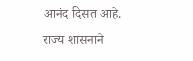आनंद दिसत आहे. राज्य शासनाने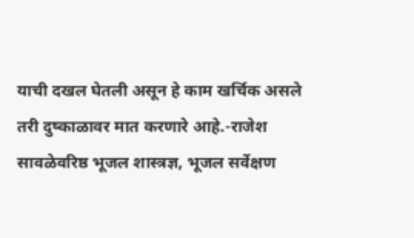याची दखल घेतली असून हे काम खर्चिक असले तरी दुष्काळावर मात करणारे आहे.-राजेश सावळेवरिष्ठ भूजल शास्त्रज्ञ, भूजल सर्वेक्षण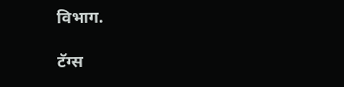विभाग.

टॅग्स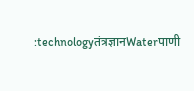:technologyतंत्रज्ञानWaterपाणी